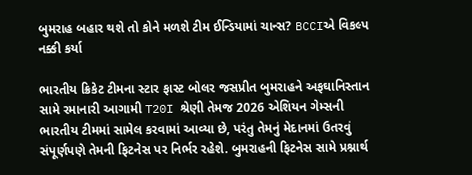બુમરાહ બહાર થશે તો કોને મળશે ટીમ ઈન્ડિયામાં ચાન્સ? BCCIએ વિકલ્પ નક્કી કર્યા

ભારતીય ક્રિકેટ ટીમના સ્ટાર ફાસ્ટ બોલર જસપ્રીત બુમરાહને અફઘાનિસ્તાન સામે રમાનારી આગામી T20I શ્રેણી તેમજ 2026 એશિયન ગેમ્સની ભારતીય ટીમમાં સામેલ કરવામાં આવ્યા છે, પરંતુ તેમનું મેદાનમાં ઉતરવું સંપૂર્ણપણે તેમની ફિટનેસ પર નિર્ભર રહેશે. બુમરાહની ફિટનેસ સામે પ્રશ્નાર્થ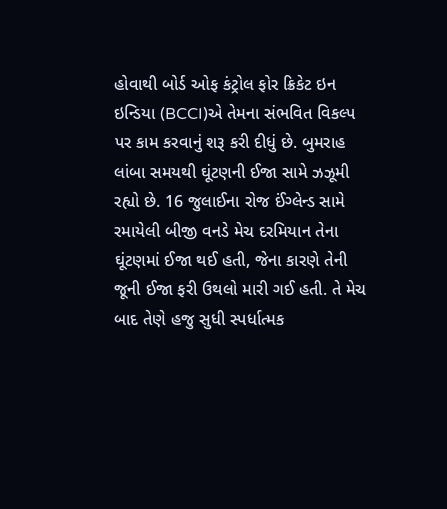હોવાથી બોર્ડ ઓફ કંટ્રોલ ફોર ક્રિકેટ ઇન ઇન્ડિયા (BCCI)એ તેમના સંભવિત વિકલ્પ પર કામ કરવાનું શરૂ કરી દીધું છે. બુમરાહ લાંબા સમયથી ઘૂંટણની ઈજા સામે ઝઝૂમી રહ્યો છે. 16 જુલાઈના રોજ ઈંગ્લેન્ડ સામે રમાયેલી બીજી વનડે મેચ દરમિયાન તેના ઘૂંટણમાં ઈજા થઈ હતી, જેના કારણે તેની જૂની ઈજા ફરી ઉથલો મારી ગઈ હતી. તે મેચ બાદ તેણે હજુ સુધી સ્પર્ધાત્મક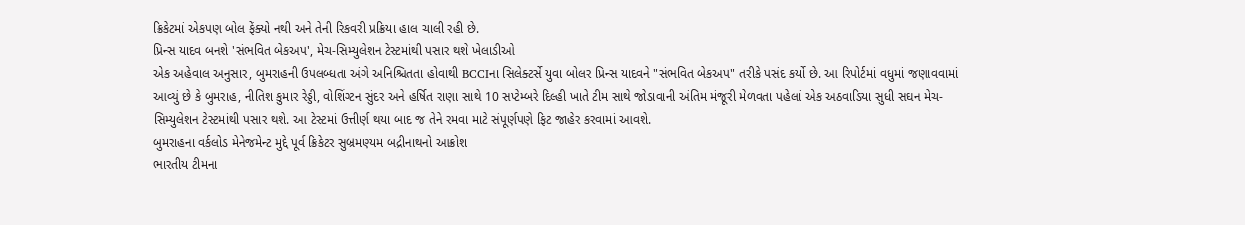ક્રિકેટમાં એકપણ બોલ ફેંક્યો નથી અને તેની રિકવરી પ્રક્રિયા હાલ ચાલી રહી છે.
પ્રિન્સ યાદવ બનશે 'સંભવિત બેકઅપ', મેચ-સિમ્યુલેશન ટેસ્ટમાંથી પસાર થશે ખેલાડીઓ
એક અહેવાલ અનુસાર, બુમરાહની ઉપલબ્ધતા અંગે અનિશ્ચિતતા હોવાથી BCCIના સિલેક્ટર્સે યુવા બોલર પ્રિન્સ યાદવને "સંભવિત બેકઅપ" તરીકે પસંદ કર્યો છે. આ રિપોર્ટમાં વધુમાં જણાવવામાં આવ્યું છે કે બુમરાહ, નીતિશ કુમાર રેડ્ડી, વોશિંગ્ટન સુંદર અને હર્ષિત રાણા સાથે 10 સપ્ટેમ્બરે દિલ્હી ખાતે ટીમ સાથે જોડાવાની અંતિમ મંજૂરી મેળવતા પહેલાં એક અઠવાડિયા સુધી સઘન મેચ-સિમ્યુલેશન ટેસ્ટમાંથી પસાર થશે. આ ટેસ્ટમાં ઉત્તીર્ણ થયા બાદ જ તેને રમવા માટે સંપૂર્ણપણે ફિટ જાહેર કરવામાં આવશે.
બુમરાહના વર્કલોડ મેનેજમેન્ટ મુદ્દે પૂર્વ ક્રિકેટર સુબ્રમણ્યમ બદ્રીનાથનો આક્રોશ
ભારતીય ટીમના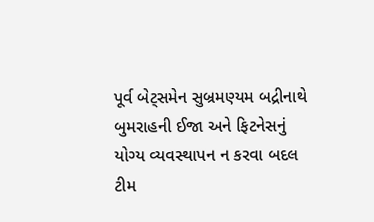પૂર્વ બેટ્સમેન સુબ્રમણ્યમ બદ્રીનાથે બુમરાહની ઈજા અને ફિટનેસનું યોગ્ય વ્યવસ્થાપન ન કરવા બદલ ટીમ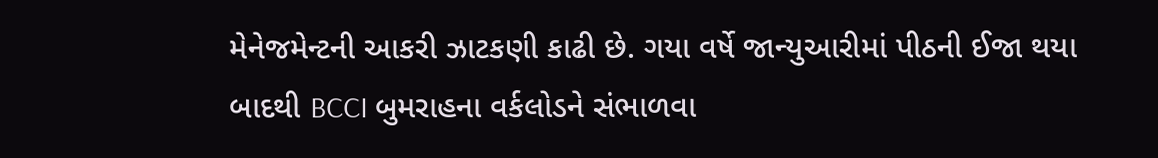મેનેજમેન્ટની આકરી ઝાટકણી કાઢી છે. ગયા વર્ષે જાન્યુઆરીમાં પીઠની ઈજા થયા બાદથી BCCI બુમરાહના વર્કલોડને સંભાળવા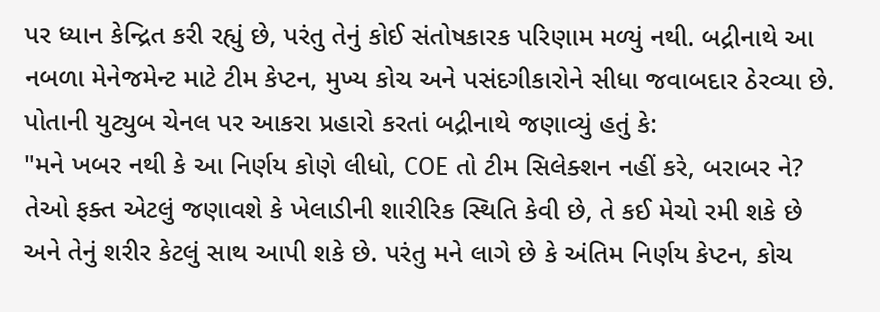પર ધ્યાન કેન્દ્રિત કરી રહ્યું છે, પરંતુ તેનું કોઈ સંતોષકારક પરિણામ મળ્યું નથી. બદ્રીનાથે આ નબળા મેનેજમેન્ટ માટે ટીમ કેપ્ટન, મુખ્ય કોચ અને પસંદગીકારોને સીધા જવાબદાર ઠેરવ્યા છે.
પોતાની યુટ્યુબ ચેનલ પર આકરા પ્રહારો કરતાં બદ્રીનાથે જણાવ્યું હતું કે:
"મને ખબર નથી કે આ નિર્ણય કોણે લીધો, COE તો ટીમ સિલેક્શન નહીં કરે, બરાબર ને? તેઓ ફક્ત એટલું જણાવશે કે ખેલાડીની શારીરિક સ્થિતિ કેવી છે, તે કઈ મેચો રમી શકે છે અને તેનું શરીર કેટલું સાથ આપી શકે છે. પરંતુ મને લાગે છે કે અંતિમ નિર્ણય કેપ્ટન, કોચ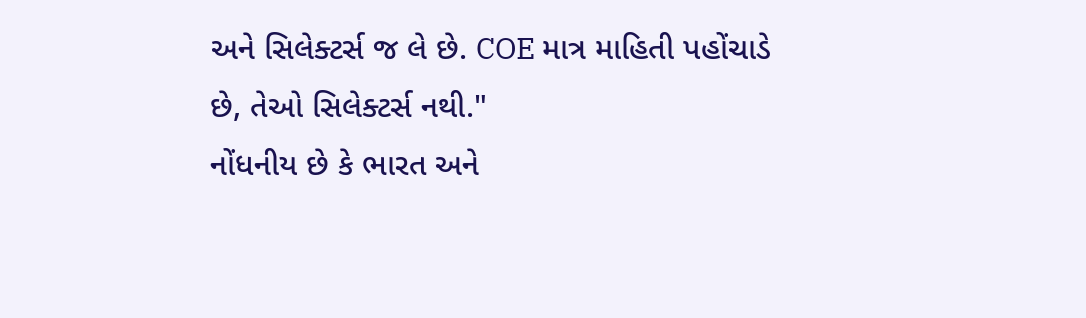અને સિલેક્ટર્સ જ લે છે. COE માત્ર માહિતી પહોંચાડે છે, તેઓ સિલેક્ટર્સ નથી."
નોંધનીય છે કે ભારત અને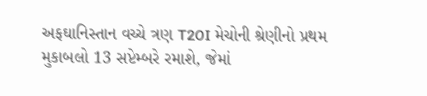અફઘાનિસ્તાન વચ્ચે ત્રણ T20I મેચોની શ્રેણીનો પ્રથમ મુકાબલો 13 સપ્ટેમ્બરે રમાશે, જેમાં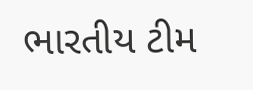ભારતીય ટીમ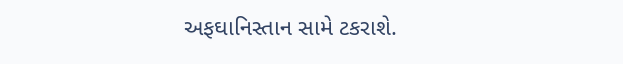અફઘાનિસ્તાન સામે ટકરાશે.